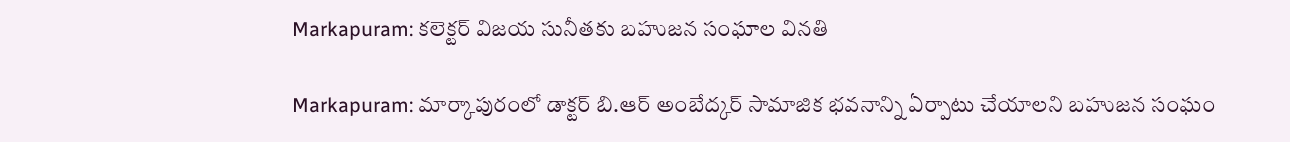Markapuram: కలెక్టర్ విజయ సునీతకు బహుజన సంఘాల వినతి

Markapuram: మార్కాపురంలో డాక్టర్ బి.ఆర్ అంబేద్కర్ సామాజిక భవనాన్ని ఏర్పాటు చేయాలని బహుజన సంఘం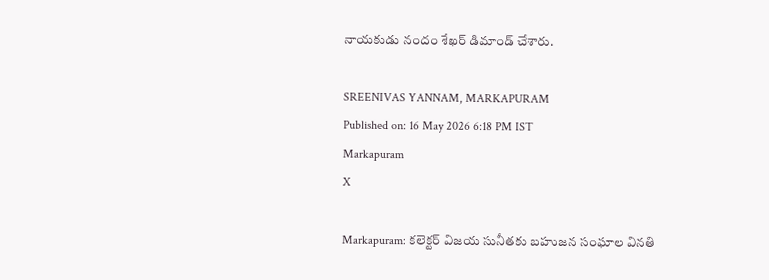నాయకుడు నందం శేఖర్ డిమాండ్ చేశారు.

SREENIVAS YANNAM, MARKAPURAM
Published on: 16 May 2026 6:18 PM IST
Markapuram
X

Markapuram: కలెక్టర్ విజయ సునీతకు బహుజన సంఘాల వినతి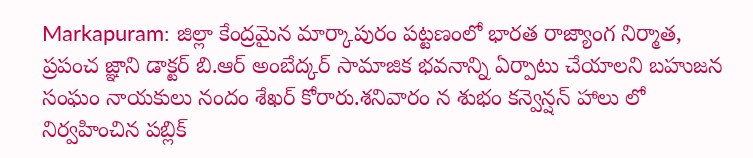Markapuram: జిల్లా కేంద్రమైన మార్కాపురం పట్టణంలో భారత రాజ్యాంగ నిర్మాత, ప్రపంచ జ్ఞాని డాక్టర్ బి.ఆర్ అంబేద్కర్ సామాజిక భవనాన్ని ఏర్పాటు చేయాలని బహుజన సంఘం నాయకులు నందం శేఖర్ కోరారు.శనివారం న శుభం కన్వెన్షన్ హాలు లో నిర్వహించిన పబ్లిక్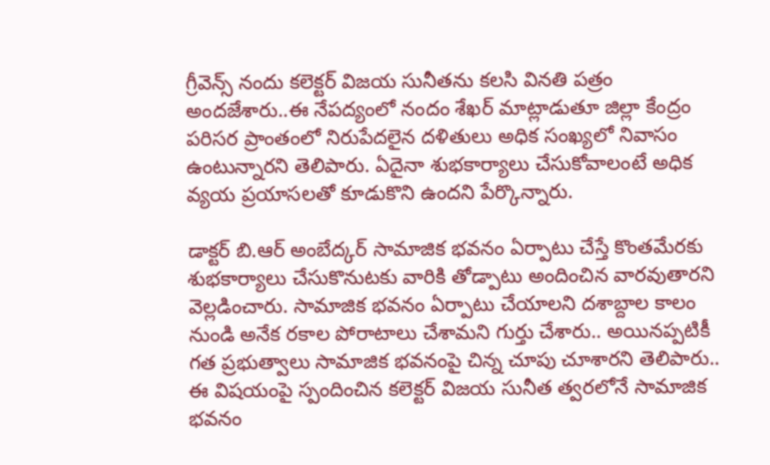గ్రీవెన్స్ నందు కలెక్టర్ విజయ సునీతను కలసి వినతి పత్రం అందజేశారు..ఈ నేపద్యంలో నందం శేఖర్ మాట్లాడుతూ జిల్లా కేంద్రం పరిసర ప్రాంతంలో నిరుపేదలైన దళితులు అధిక సంఖ్యలో నివాసం ఉంటున్నారని తెలిపారు. ఏదైనా శుభకార్యాలు చేసుకోవాలంటే అధిక వ్యయ ప్రయాసలతో కూడుకొని ఉందని పేర్కొన్నారు.

డాక్టర్ బి.ఆర్ అంబేద్కర్ సామాజిక భవనం ఏర్పాటు చేస్తే కొంతమేరకు శుభకార్యాలు చేసుకొనుటకు వారికి తోడ్పాటు అందించిన వారవుతారని వెల్లడించారు. సామాజిక భవనం ఏర్పాటు చేయాలని దశాబ్దాల కాలం నుండి అనేక రకాల పోరాటాలు చేశామని గుర్తు చేశారు.. అయినప్పటికీ గత ప్రభుత్వాలు సామాజిక భవనంపై చిన్న చూపు చూశారని తెలిపారు.. ఈ విషయంపై స్పందించిన కలెక్టర్ విజయ సునీత త్వరలోనే సామాజిక భవనం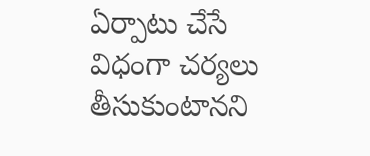ఏర్పాటు చేసే విధంగా చర్యలు తీసుకుంటానని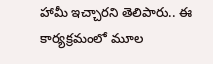హామీ ఇచ్చారని తెలిపారు.. ఈ కార్యక్రమంలో మూల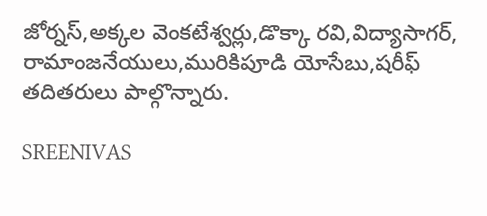జోర్నస్,అక్కల వెంకటేశ్వర్లు,డొక్కా రవి,విద్యాసాగర్, రామాంజనేయులు,మురికిపూడి యోసేబు,షరీఫ్ తదితరులు పాల్గొన్నారు.

SREENIVAS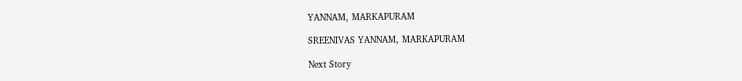YANNAM, MARKAPURAM

SREENIVAS YANNAM, MARKAPURAM

Next Story